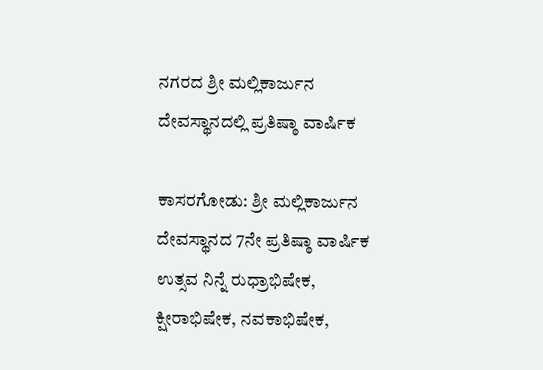ನಗರದ ಶ್ರೀ ಮಲ್ಲಿಕಾರ್ಜುನ ದೇವಸ್ಥಾನದಲ್ಲಿ ಪ್ರತಿಷ್ಠಾ ವಾರ್ಷಿಕ

ಕಾಸರಗೋಡು: ಶ್ರೀ ಮಲ್ಲಿಕಾರ್ಜುನ ದೇವಸ್ಥಾನದ 7ನೇ ಪ್ರತಿಷ್ಠಾ ವಾರ್ಷಿಕ ಉತ್ಸವ ನಿನ್ನೆ ರುಧ್ರಾಭಿಷೇಕ, ಕ್ಷೀರಾಭಿಷೇಕ, ನವಕಾಭಿಷೇಕ,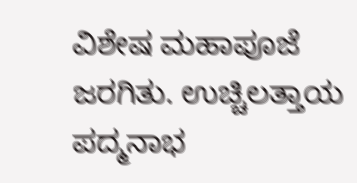ವಿಶೇಷ ಮಹಾಪೂಜೆ ಜರಗಿತು. ಉಚ್ಚಿಲತ್ತಾಯ ಪದ್ಮನಾಭ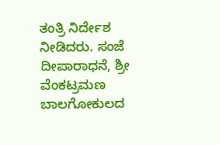ತಂತ್ರಿ ನಿರ್ದೇಶ ನೀಡಿದರು. ಸಂಜೆ ದೀಪಾರಾಧನೆ, ಶ್ರೀ ವೆಂಕಟ್ರಮಣ ಬಾಲಗೋಕುಲದ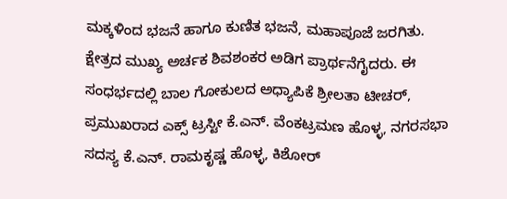ಮಕ್ಕಳಿಂದ ಭಜನೆ ಹಾಗೂ ಕುಣಿತ ಭಜನೆ, ಮಹಾಪೂಜೆ ಜರಗಿತು.
ಕ್ಷೇತ್ರದ ಮುಖ್ಯ ಅರ್ಚಕ ಶಿವಶಂಕರ ಅಡಿಗ ಪ್ರಾರ್ಥನೆಗೈದರು. ಈ ಸಂಧರ್ಭದಲ್ಲಿ ಬಾಲ ಗೋಕುಲದ ಅಧ್ಯಾಪಿಕೆ ಶ್ರೀಲತಾ ಟೀಚರ್, ಪ್ರಮುಖರಾದ ಎಕ್ಸ್ ಟ್ರಸ್ಟೀ ಕೆ.ಎನ್. ವೆಂಕಟ್ರಮಣ ಹೊಳ್ಳ, ನಗರಸಭಾ ಸದಸ್ಯ ಕೆ.ಎನ್. ರಾಮಕೃಷ್ಣ ಹೊಳ್ಳ, ಕಿಶೋರ್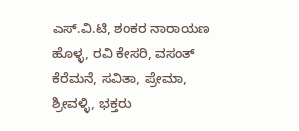ಎಸ್.ವಿ.ಟಿ, ಶಂಕರ ನಾರಾಯಣ ಹೊಳ್ಳ, ರವಿ ಕೇಸರಿ, ವಸಂತ್ ಕೆರೆಮನೆ, ಸವಿತಾ, ಪ್ರೇಮಾ, ಶ್ರೀವಳ್ಳಿ, ಭಕ್ತರು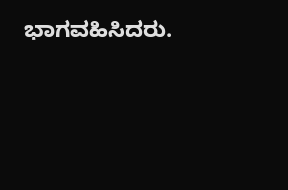ಭಾಗವಹಿಸಿದರು.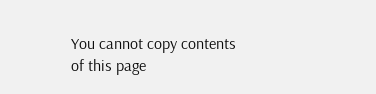You cannot copy contents of this page